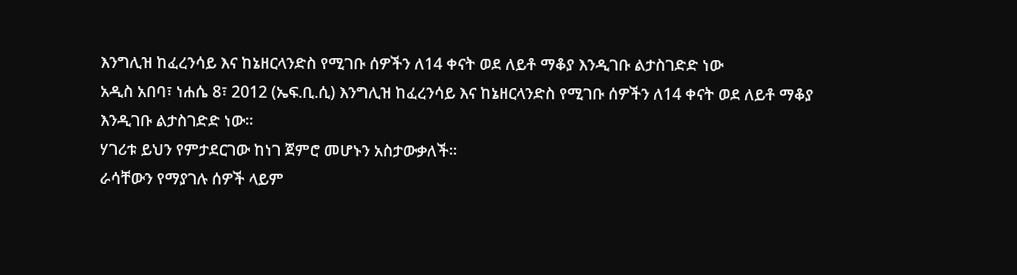እንግሊዝ ከፈረንሳይ እና ከኔዘርላንድስ የሚገቡ ሰዎችን ለ14 ቀናት ወደ ለይቶ ማቆያ እንዲገቡ ልታስገድድ ነው
አዲስ አበባ፣ ነሐሴ 8፣ 2012 (ኤፍ.ቢ.ሲ) እንግሊዝ ከፈረንሳይ እና ከኔዘርላንድስ የሚገቡ ሰዎችን ለ14 ቀናት ወደ ለይቶ ማቆያ እንዲገቡ ልታስገድድ ነው፡፡
ሃገሪቱ ይህን የምታደርገው ከነገ ጀምሮ መሆኑን አስታውቃለች፡፡
ራሳቸውን የማያገሉ ሰዎች ላይም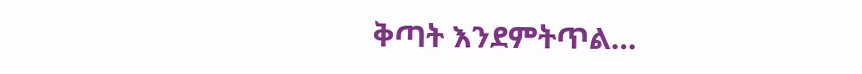ቅጣት እንደምትጥል…